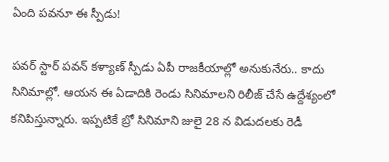ఏంది పవనూ ఈ స్పీడు!

పవర్ స్టార్ పవన్ కళ్యాణ్ స్పీడు ఏపీ రాజకీయాల్లో అనుకునేరు.. కాదు సినిమాల్లో. ఆయన ఈ ఏడాదికి రెండు సినిమాలని రిలీజ్ చేసే ఉద్దేశ్యంలో కనిపిస్తున్నారు. ఇప్పటికే బ్రో సినిమాని జులై 28 న విడుదలకు రెడీ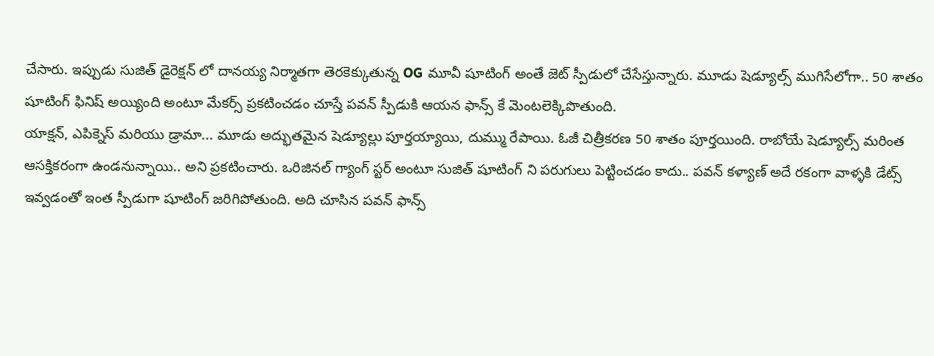చేసారు. ఇప్పుడు సుజిత్ డైరెక్షన్ లో దానయ్య నిర్మాతగా తెరకెక్కుతున్న OG మూవీ షూటింగ్ అంతే జెట్ స్పీడులో చేసేస్తున్నారు. మూడు షెడ్యూల్స్ ముగిసేలోగా.. 50 శాతం షూటింగ్ ఫినిష్ అయ్యింది అంటూ మేకర్స్ ప్రకటించడం చూస్తే పవన్ స్పీడుకి ఆయన ఫాన్స్ కే మెంటలెక్కిపొతుంది.
యాక్షన్, ఎపిక్నెస్ మరియు డ్రామా... మూడు అద్భుతమైన షెడ్యూల్లు పూర్తయ్యాయి, దుమ్ము రేపాయి. ఓజీ చిత్రీకరణ 50 శాతం పూర్తయింది. రాబోయే షెడ్యూల్స్ మరింత ఆసక్తికరంగా ఉండనున్నాయి.. అని ప్రకటించారు. ఒరిజినల్ గ్యాంగ్ స్టర్ అంటూ సుజిత్ షూటింగ్ ని పరుగులు పెట్టించడం కాదు.. పవన్ కళ్యాణ్ అదే రకంగా వాళ్ళకి డేట్స్ ఇవ్వడంతో ఇంత స్పీడుగా షూటింగ్ జరిగిపోతుంది. అది చూసిన పవన్ ఫాన్స్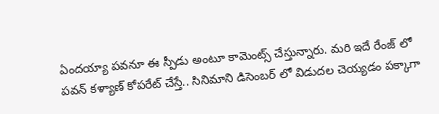ఏందయ్యా పవనూ ఈ స్పీడు అంటూ కామెంట్స్ చేస్తున్నారు. మరి ఇదే రేంజ్ లో పవన్ కళ్యాణ్ కోపరేట్ చేస్తే.. సినిమాని డిసెంబర్ లో విడుదల చెయ్యడం పక్కాగా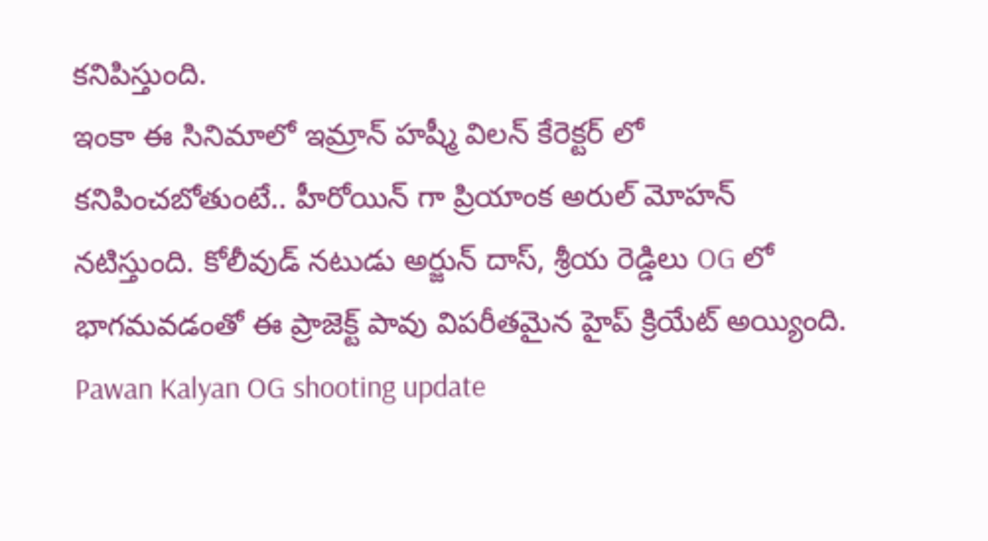కనిపిస్తుంది.
ఇంకా ఈ సినిమాలో ఇమ్రాన్ హష్మీ విలన్ కేరెక్టర్ లో కనిపించబోతుంటే.. హీరోయిన్ గా ప్రియాంక అరుల్ మోహన్ నటిస్తుంది. కోలీవుడ్ నటుడు అర్జున్ దాస్, శ్రీయ రెడ్డిలు OG లో భాగమవడంతో ఈ ప్రాజెక్ట్ పావు విపరీతమైన హైప్ క్రియేట్ అయ్యింది.
Pawan Kalyan OG shooting update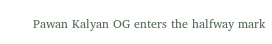Pawan Kalyan OG enters the halfway mark